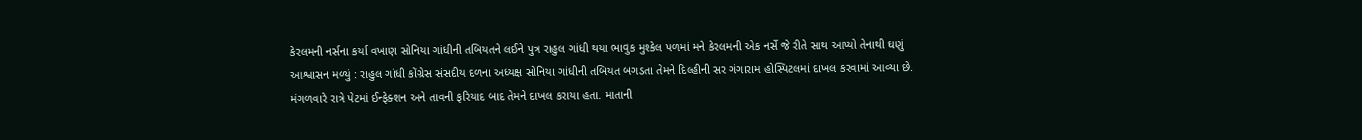કેરલમની નર્સના કર્યા વખાણ સોનિયા ગાંધીની તબિયતને લઈને પુત્ર રાહુલ ગાંધી થયા ભાવુક મુશ્કેલ પળમાં મને કેરલમની એક નર્સે જે રીતે સાથ આપ્યો તેનાથી ઘણું આશ્વાસન મળ્યું : રાહુલ ગાંધી કોંગ્રેસ સંસદીય દળના અધ્યક્ષ સોનિયા ગાંધીની તબિયત બગડતા તેમને દિલ્હીની સર ગંગારામ હોસ્પિટલમાં દાખલ કરવામાં આવ્યા છે. મંગળવારે રાત્રે પેટમાં ઈન્ફેક્શન અને તાવની ફરિયાદ બાદ તેમને દાખલ કરાયા હતા. માતાની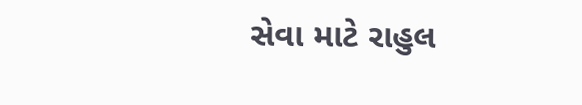સેવા માટે રાહુલ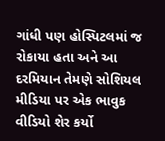ગાંધી પણ હોસ્પિટલમાં જ રોકાયા હતા અને આ દરમિયાન તેમણે સોશિયલ મીડિયા પર એક ભાવુક વીડિયો શેર કર્યો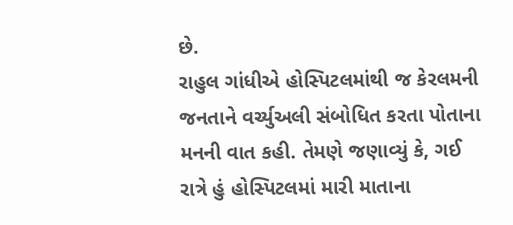છે.
રાહુલ ગાંધીએ હોસ્પિટલમાંથી જ કેરલમની જનતાને વર્ચ્યુઅલી સંબોધિત કરતા પોતાના મનની વાત કહી. તેમણે જણાવ્યું કે, ગઈ રાત્રે હું હોસ્પિટલમાં મારી માતાના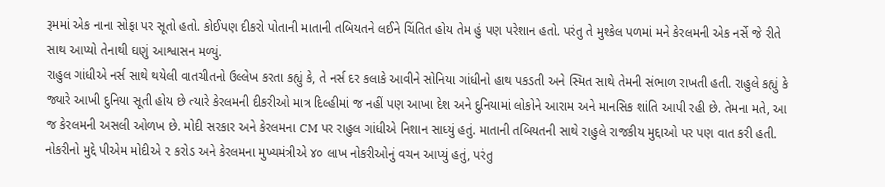રૂમમાં એક નાના સોફા પર સૂતો હતો. કોઈપણ દીકરો પોતાની માતાની તબિયતને લઈને ચિંતિત હોય તેમ હું પણ પરેશાન હતો. પરંતુ તે મુશ્કેલ પળમાં મને કેરલમની એક નર્સે જે રીતે સાથ આપ્યો તેનાથી ઘણું આશ્વાસન મળ્યું.
રાહુલ ગાંધીએ નર્સ સાથે થયેલી વાતચીતનો ઉલ્લેખ કરતા કહ્યું કે, તે નર્સ દર કલાકે આવીને સોનિયા ગાંધીનો હાથ પકડતી અને સ્મિત સાથે તેમની સંભાળ રાખતી હતી. રાહુલે કહ્યું કે જ્યારે આખી દુનિયા સૂતી હોય છે ત્યારે કેરલમની દીકરીઓ માત્ર દિલ્હીમાં જ નહીં પણ આખા દેશ અને દુનિયામાં લોકોને આરામ અને માનસિક શાંતિ આપી રહી છે. તેમના મતે, આ જ કેરલમની અસલી ઓળખ છે. મોદી સરકાર અને કેરલમના CM પર રાહુલ ગાંધીએ નિશાન સાધ્યું હતું. માતાની તબિયતની સાથે રાહુલે રાજકીય મુદ્દાઓ પર પણ વાત કરી હતી. નોકરીનો મુદ્દે પીએમ મોદીએ ૨ કરોડ અને કેરલમના મુખ્યમંત્રીએ ૪૦ લાખ નોકરીઓનું વચન આપ્યું હતું, પરંતુ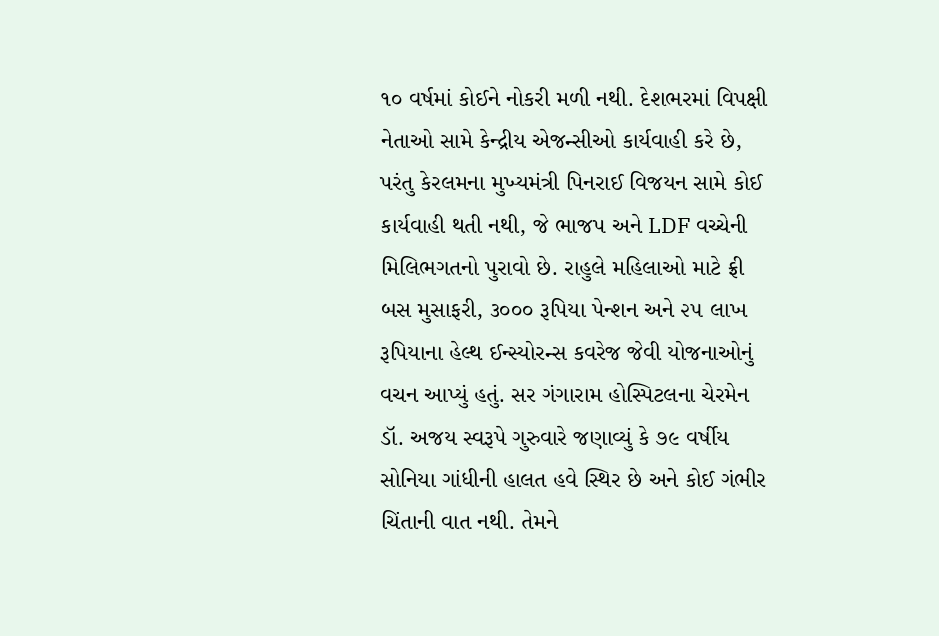૧૦ વર્ષમાં કોઈને નોકરી મળી નથી. દેશભરમાં વિપક્ષી નેતાઓ સામે કેન્દ્રીય એજન્સીઓ કાર્યવાહી કરે છે, પરંતુ કેરલમના મુખ્યમંત્રી પિનરાઈ વિજયન સામે કોઈ કાર્યવાહી થતી નથી, જે ભાજપ અને LDF વચ્ચેની મિલિભગતનો પુરાવો છે. રાહુલે મહિલાઓ માટે ફ્રી બસ મુસાફરી, ૩૦૦૦ રૂપિયા પેન્શન અને ૨૫ લાખ રૂપિયાના હેલ્થ ઈન્સ્યોરન્સ કવરેજ જેવી યોજનાઓનું વચન આપ્યું હતું. સર ગંગારામ હોસ્પિટલના ચેરમેન ડૉ. અજય સ્વરૂપે ગુરુવારે જણાવ્યું કે ૭૯ વર્ષીય સોનિયા ગાંધીની હાલત હવે સ્થિર છે અને કોઈ ગંભીર ચિંતાની વાત નથી. તેમને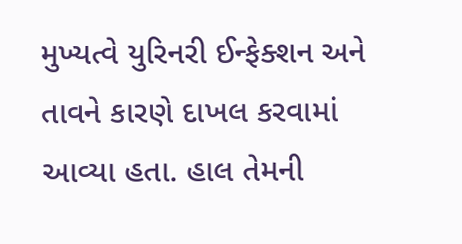મુખ્યત્વે યુરિનરી ઈન્ફેક્શન અને તાવને કારણે દાખલ કરવામાં આવ્યા હતા. હાલ તેમની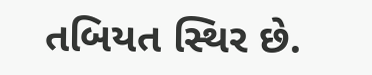તબિયત સ્થિર છે.